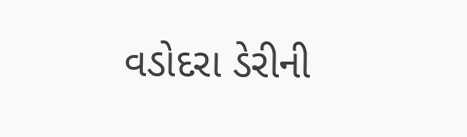વડોદરા ડેરીની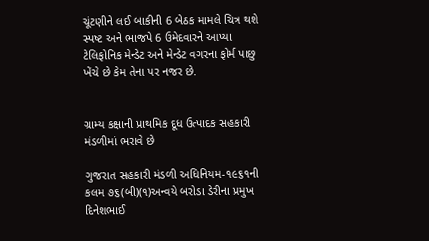ચૂંટણીને લઈ બાકીની 6 બેઠક મામલે ચિત્ર થશે સ્પષ્ટ અને ભાજપે 6 ઉમેદવારને આપ્યા ટેલિફોનિક મેન્ડેટ અને મેન્ડેટ વગરના ફોર્મ પાછુ ખેંચે છે કેમ તેના પર નજર છે.


ગ્રામ્ય કક્ષાની પ્રાથમિક દૂધ ઉત્પાદક સહકારી મંડળીમાં ભરાવે છે

ગુજરાત સહકારી મંડળી અધિનિયમ-૧૯૬૧ની કલમ ૭૬(બી)(૧)અન્વયે બરોડા ડેરીના પ્રમુખ દિનેશભાઈ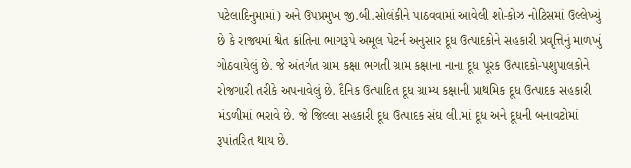પટેલાદિનુમામાં) અને ઉપપ્રમુખ જી.બી.સોલંકીને પાઠવવામાં આવેલી શો-કોઝ નોટિસમાં ઉલ્લેખ્યું છે કે રાજ્યમાં શ્વેત ક્રાંતિના ભાગરૂપે અમૂલ પેટર્ન અનુસાર દૂધ ઉત્પાદકોને સહકારી પ્રવૃત્તિનું માળખું ગોઠવાયેલું છે. જે અંતર્ગત ગ્રામ કક્ષા ભગતી ગ્રામ કક્ષાના નાના દૂધ પૂરક ઉત્પાદકો-પશુપાલકોને રોજગારી તરીકે અપનાવેલું છે. દૈનિક ઉત્પાદિત દૂધ ગ્રામ્ય કક્ષાની પ્રાથમિક દૂધ ઉત્પાદક સહકારી મંડળીમાં ભરાવે છે. જે જિલ્લા સહકારી દૂધ ઉત્પાદક સંઘ લી.માં દૂધ અને દૂધની બનાવટોમાં રૂપાંતરિત થાય છે.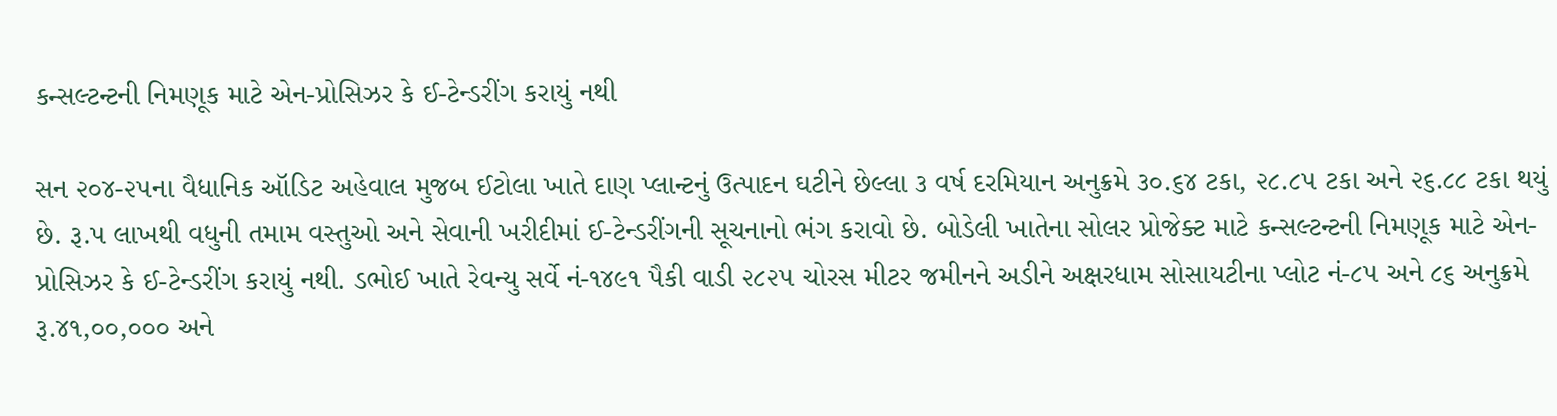કન્સલ્ટન્ટની નિમણૂક માટે એન-પ્રોસિઝર કે ઈ-ટેન્ડરીંગ કરાયું નથી

સન ૨૦૪-૨૫ના વૈધાનિક ઑડિટ અહેવાલ મુજબ ઈટોલા ખાતે દાણ પ્લાન્ટનું ઉત્પાદન ઘટીને છેલ્લા ૩ વર્ષ દરમિયાન અનુક્રમે ૩૦.૬૪ ટકા, ૨૮.૮૫ ટકા અને ૨૬.૮૮ ટકા થયું છે. રૂ.પ લાખથી વધુની તમામ વસ્તુઓ અને સેવાની ખરીદીમાં ઈ-ટેન્ડરીંગની સૂચનાનો ભંગ કરાવો છે. બોડેલી ખાતેના સોલર પ્રોજેક્ટ માટે કન્સલ્ટન્ટની નિમણૂક માટે એન-પ્રોસિઝર કે ઈ-ટેન્ડરીંગ કરાયું નથી. ડભોઈ ખાતે રેવન્યુ સર્વે નં-૧૪૯૧ પૈકી વાડી ૨૮૨૫ ચોરસ મીટર જમીનને અડીને અક્ષરધામ સોસાયટીના પ્લોટ નં-૮૫ અને ૮૬ અનુક્રમે રૂ.૪૧,૦૦,૦૦૦ અને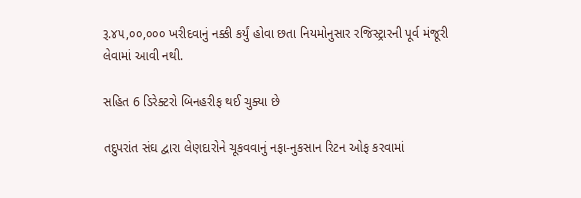રૂ.૪૫,૦૦,૦૦૦ ખરીદવાનું નક્કી કર્યું હોવા છતા નિયમોનુસાર રજિસ્ટ્રારની પૂર્વ મંજૂરી લેવામાં આવી નથી.

સહિત 6 ડિરેક્ટરો બિનહરીફ થઈ ચુક્યા છે

તદુપરાંત સંઘ દ્વારા લેણદારોને ચૂકવવાનું નફા-નુકસાન રિટન ઓફ કરવામાં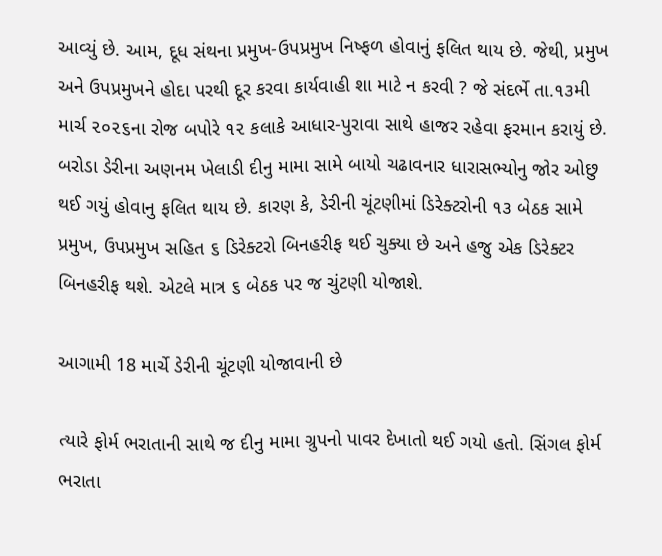આવ્યું છે. આમ, દૂધ સંથના પ્રમુખ-ઉપપ્રમુખ નિષ્ફળ હોવાનું ફલિત થાય છે. જેથી, પ્રમુખ અને ઉપપ્રમુખને હોદા પરથી દૂર કરવા કાર્યવાહી શા માટે ન કરવી ? જે સંદર્ભે તા.૧૩મી માર્ચ ૨૦૨૬ના રોજ બપોરે ૧૨ કલાકે આધાર-પુરાવા સાથે હાજર રહેવા ફરમાન કરાયું છે. બરોડા ડેરીના અણનમ ખેલાડી દીનુ મામા સામે બાયો ચઢાવનાર ધારાસભ્યોનુ જોર ઓછુ થઈ ગયું હોવાનુ ફલિત થાય છે. કારણ કે, ડેરીની ચૂંટણીમાં ડિરેક્ટરોની ૧૩ બેઠક સામે પ્રમુખ, ઉપપ્રમુખ સહિત ૬ ડિરેક્ટરો બિનહરીફ થઈ ચુક્યા છે અને હજુ એક ડિરેક્ટર બિનહરીફ થશે. એટલે માત્ર ૬ બેઠક પર જ ચુંટણી યોજાશે.

આગામી 18 માર્ચે ડેરીની ચૂંટણી યોજાવાની છે

ત્યારે ફોર્મ ભરાતાની સાથે જ દીનુ મામા ગ્રુપનો પાવર દેખાતો થઈ ગયો હતો. સિંગલ ફોર્મ ભરાતા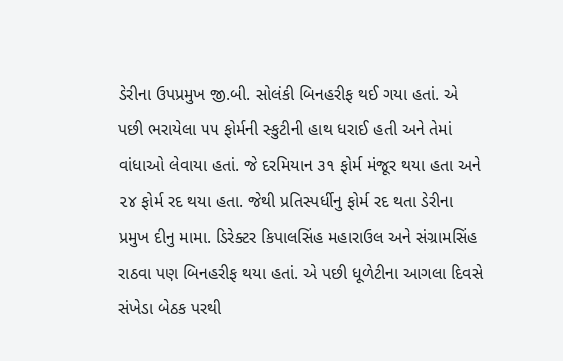ડેરીના ઉપપ્રમુખ જી.બી. સોલંકી બિનહરીફ થઈ ગયા હતાં. એ પછી ભરાયેલા ૫૫ ફોર્મની સ્કુટીની હાથ ધરાઈ હતી અને તેમાં વાંધાઓ લેવાયા હતાં. જે દરમિયાન ૩૧ ફોર્મ મંજૂર થયા હતા અને ૨૪ ફોર્મ રદ થયા હતા. જેથી પ્રતિસ્પર્ધીનુ ફોર્મ રદ થતા ડેરીના પ્રમુખ દીનુ મામા. ડિરેક્ટર કિપાલસિંહ મહારાઉલ અને સંગ્રામસિંહ રાઠવા પણ બિનહરીફ થયા હતાં. એ પછી ધૂળેટીના આગલા દિવસે સંખેડા બેઠક પરથી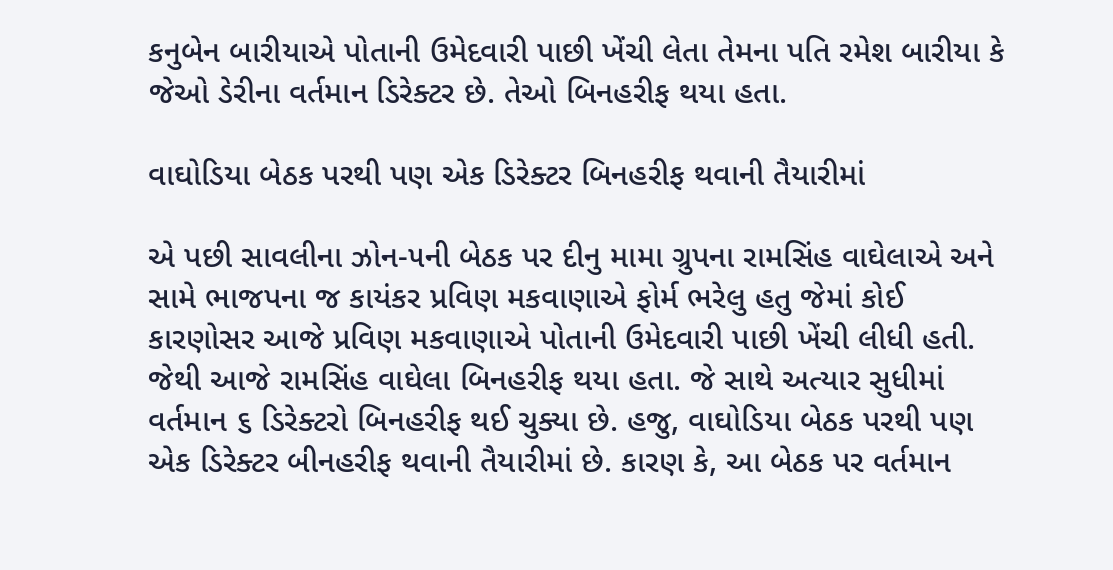કનુબેન બારીયાએ પોતાની ઉમેદવારી પાછી ખેંચી લેતા તેમના પતિ રમેશ બારીયા કે જેઓ ડેરીના વર્તમાન ડિરેક્ટર છે. તેઓ બિનહરીફ થયા હતા.

વાઘોડિયા બેઠક પરથી પણ એક ડિરેક્ટર બિનહરીફ થવાની તૈયારીમાં

એ પછી સાવલીના ઝોન-૫ની બેઠક પર દીનુ મામા ગ્રુપના રામસિંહ વાઘેલાએ અને સામે ભાજપના જ કાયંકર પ્રવિણ મકવાણાએ ફોર્મ ભરેલુ હતુ જેમાં કોઈ કારણોસર આજે પ્રવિણ મકવાણાએ પોતાની ઉમેદવારી પાછી ખેંચી લીધી હતી. જેથી આજે રામસિંહ વાઘેલા બિનહરીફ થયા હતા. જે સાથે અત્યાર સુધીમાં વર્તમાન ૬ ડિરેક્ટરો બિનહરીફ થઈ ચુક્યા છે. હજુ, વાઘોડિયા બેઠક પરથી પણ એક ડિરેક્ટર બીનહરીફ થવાની તૈયારીમાં છે. કારણ કે, આ બેઠક પર વર્તમાન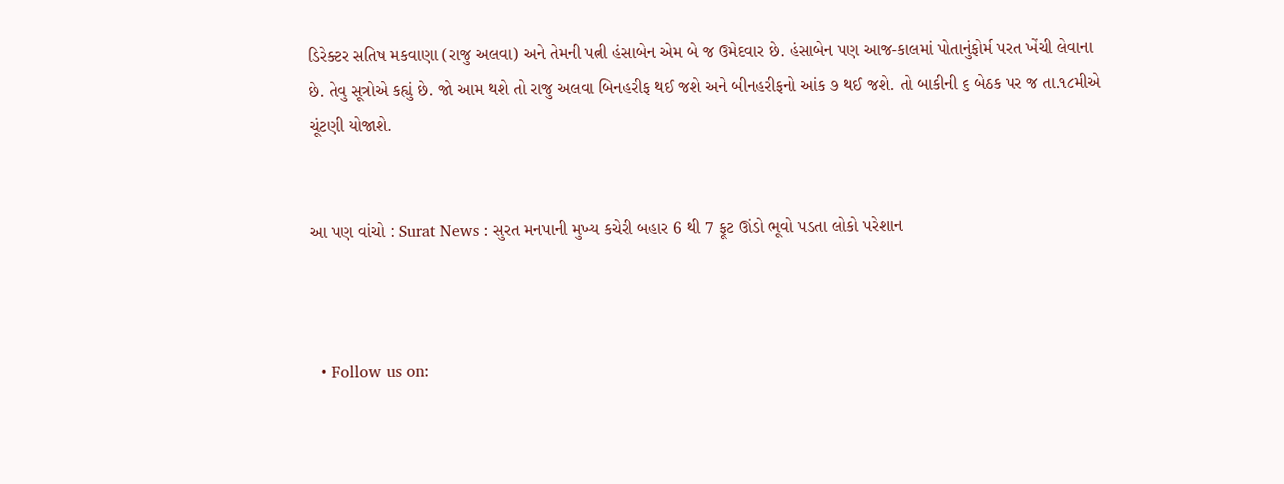ડિરેક્ટર સતિષ મકવાણા (રાજુ અલવા) અને તેમની પત્ની હંસાબેન એમ બે જ ઉમેદવાર છે. હંસાબેન પણ આજ-કાલમાં પોતાનુંફોર્મ પરત ખેંચી લેવાના છે. તેવુ સૂત્રોએ કહ્યું છે. જો આમ થશે તો રાજુ અલવા બિનહરીફ થઈ જશે અને બીનહરીફનો આંક ૭ થઈ જશે. તો બાકીની ૬ બેઠક પર જ તા.૧૮મીએ ચૂંટણી યોજાશે.


આ પણ વાંચો : Surat News : સુરત મનપાની મુખ્ય કચેરી બહાર 6 થી 7 ફૂટ ઊંડો ભૂવો પડતા લોકો પરેશાન



  • Follow us on: